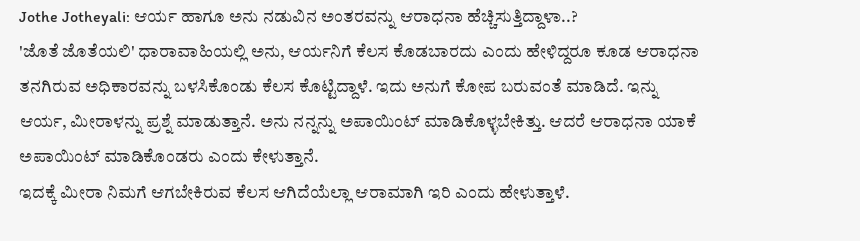Jothe Jotheyali: ಆರ್ಯ ಹಾಗೂ ಅನು ನಡುವಿನ ಅಂತರವನ್ನು ಆರಾಧನಾ ಹೆಚ್ಚಿಸುತ್ತಿದ್ದಾಳಾ..?
'ಜೊತೆ ಜೊತೆಯಲಿ' ಧಾರಾವಾಹಿಯಲ್ಲಿ ಅನು, ಆರ್ಯನಿಗೆ ಕೆಲಸ ಕೊಡಬಾರದು ಎಂದು ಹೇಳಿದ್ದರೂ ಕೂಡ ಆರಾಧನಾ ತನಗಿರುವ ಅಧಿಕಾರವನ್ನು ಬಳಸಿಕೊಂಡು ಕೆಲಸ ಕೊಟ್ಟಿದ್ದಾಳೆ. ಇದು ಅನುಗೆ ಕೋಪ ಬರುವಂತೆ ಮಾಡಿದೆ. ಇನ್ನು ಆರ್ಯ, ಮೀರಾಳನ್ನು ಪ್ರಶ್ನೆ ಮಾಡುತ್ತಾನೆ. ಅನು ನನ್ನನ್ನು ಅಪಾಯಿಂಟ್ ಮಾಡಿಕೊಳ್ಳಬೇಕಿತ್ತು. ಆದರೆ ಆರಾಧನಾ ಯಾಕೆ ಅಪಾಯಿಂಟ್ ಮಾಡಿಕೊಂಡರು ಎಂದು ಕೇಳುತ್ತಾನೆ.
ಇದಕ್ಕೆ ಮೀರಾ ನಿಮಗೆ ಆಗಬೇಕಿರುವ ಕೆಲಸ ಆಗಿದೆಯೆಲ್ಲಾ ಆರಾಮಾಗಿ ಇರಿ ಎಂದು ಹೇಳುತ್ತಾಳೆ.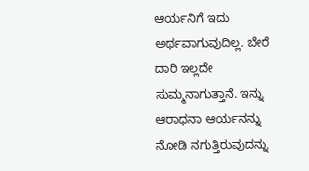ಆರ್ಯನಿಗೆ ಇದು ಅರ್ಥವಾಗುವುದಿಲ್ಲ. ಬೇರೆ ದಾರಿ ಇಲ್ಲದೇ ಸುಮ್ಮನಾಗುತ್ತಾನೆ. ಇನ್ನು ಆರಾಧನಾ ಆರ್ಯನನ್ನು ನೋಡಿ ನಗುತ್ತಿರುವುದನ್ನು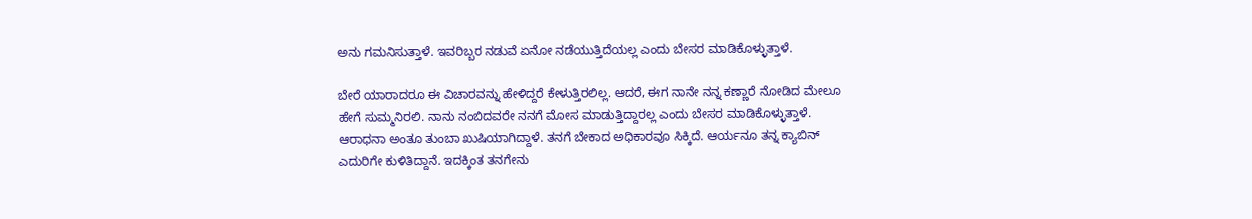ಅನು ಗಮನಿಸುತ್ತಾಳೆ. ಇವರಿಬ್ಬರ ನಡುವೆ ಏನೋ ನಡೆಯುತ್ತಿದೆಯಲ್ಲ ಎಂದು ಬೇಸರ ಮಾಡಿಕೊಳ್ಳುತ್ತಾಳೆ.

ಬೇರೆ ಯಾರಾದರೂ ಈ ವಿಚಾರವನ್ನು ಹೇಳಿದ್ದರೆ ಕೇಳುತ್ತಿರಲಿಲ್ಲ. ಆದರೆ, ಈಗ ನಾನೇ ನನ್ನ ಕಣ್ಣಾರೆ ನೋಡಿದ ಮೇಲೂ ಹೇಗೆ ಸುಮ್ಮನಿರಲಿ. ನಾನು ನಂಬಿದವರೇ ನನಗೆ ಮೋಸ ಮಾಡುತ್ತಿದ್ದಾರಲ್ಲ ಎಂದು ಬೇಸರ ಮಾಡಿಕೊಳ್ಳುತ್ತಾಳೆ. ಆರಾಧನಾ ಅಂತೂ ತುಂಬಾ ಖುಷಿಯಾಗಿದ್ದಾಳೆ. ತನಗೆ ಬೇಕಾದ ಅಧಿಕಾರವೂ ಸಿಕ್ಕಿದೆ. ಆರ್ಯನೂ ತನ್ನ ಕ್ಯಾಬಿನ್ ಎದುರಿಗೇ ಕುಳಿತಿದ್ದಾನೆ. ಇದಕ್ಕಿಂತ ತನಗೇನು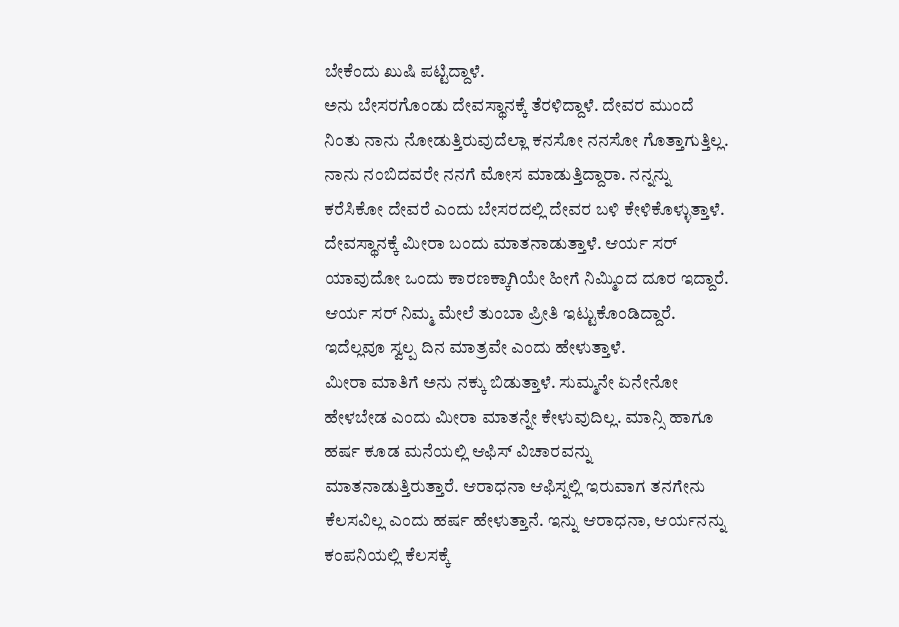ಬೇಕೆಂದು ಖುಷಿ ಪಟ್ಟಿದ್ದಾಳೆ.
ಅನು ಬೇಸರಗೊಂಡು ದೇವಸ್ಥಾನಕ್ಕೆ ತೆರಳಿದ್ದಾಳೆ. ದೇವರ ಮುಂದೆ ನಿಂತು ನಾನು ನೋಡುತ್ತಿರುವುದೆಲ್ಲಾ ಕನಸೋ ನನಸೋ ಗೊತ್ತಾಗುತ್ತಿಲ್ಲ. ನಾನು ನಂಬಿದವರೇ ನನಗೆ ಮೋಸ ಮಾಡುತ್ತಿದ್ದಾರಾ. ನನ್ನನ್ನು ಕರೆಸಿಕೋ ದೇವರೆ ಎಂದು ಬೇಸರದಲ್ಲಿ ದೇವರ ಬಳಿ ಕೇಳಿಕೊಳ್ಳುತ್ತಾಳೆ. ದೇವಸ್ಥಾನಕ್ಕೆ ಮೀರಾ ಬಂದು ಮಾತನಾಡುತ್ತಾಳೆ. ಆರ್ಯ ಸರ್ ಯಾವುದೋ ಒಂದು ಕಾರಣಕ್ಕಾಗಿಯೇ ಹೀಗೆ ನಿಮ್ಮಿಂದ ದೂರ ಇದ್ದಾರೆ. ಆರ್ಯ ಸರ್ ನಿಮ್ಮ ಮೇಲೆ ತುಂಬಾ ಪ್ರೀತಿ ಇಟ್ಟುಕೊಂಡಿದ್ದಾರೆ. ಇದೆಲ್ಲವೂ ಸ್ವಲ್ಪ ದಿನ ಮಾತ್ರವೇ ಎಂದು ಹೇಳುತ್ತಾಳೆ.
ಮೀರಾ ಮಾತಿಗೆ ಅನು ನಕ್ಕು ಬಿಡುತ್ತಾಳೆ. ಸುಮ್ಮನೇ ಏನೇನೋ ಹೇಳಬೇಡ ಎಂದು ಮೀರಾ ಮಾತನ್ನೇ ಕೇಳುವುದಿಲ್ಲ. ಮಾನ್ಸಿ ಹಾಗೂ ಹರ್ಷ ಕೂಡ ಮನೆಯಲ್ಲಿ ಆಫಿಸ್ ವಿಚಾರವನ್ನು ಮಾತನಾಡುತ್ತಿರುತ್ತಾರೆ. ಆರಾಧನಾ ಆಫಿಸ್ನಲ್ಲಿ ಇರುವಾಗ ತನಗೇನು ಕೆಲಸವಿಲ್ಲ ಎಂದು ಹರ್ಷ ಹೇಳುತ್ತಾನೆ. ಇನ್ನು ಆರಾಧನಾ, ಆರ್ಯನನ್ನು ಕಂಪನಿಯಲ್ಲಿ ಕೆಲಸಕ್ಕೆ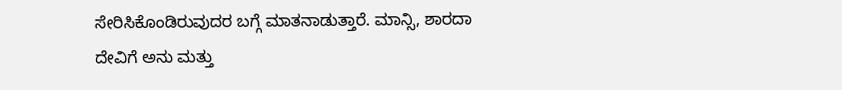ಸೇರಿಸಿಕೊಂಡಿರುವುದರ ಬಗ್ಗೆ ಮಾತನಾಡುತ್ತಾರೆ. ಮಾನ್ಸಿ, ಶಾರದಾ ದೇವಿಗೆ ಅನು ಮತ್ತು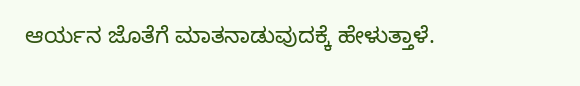ಆರ್ಯನ ಜೊತೆಗೆ ಮಾತನಾಡುವುದಕ್ಕೆ ಹೇಳುತ್ತಾಳೆ.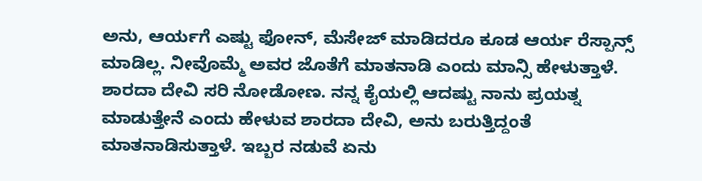ಅನು, ಆರ್ಯಗೆ ಎಷ್ಟು ಫೋನ್, ಮೆಸೇಜ್ ಮಾಡಿದರೂ ಕೂಡ ಆರ್ಯ ರೆಸ್ಪಾನ್ಸ್ ಮಾಡಿಲ್ಲ. ನೀವೊಮ್ಮೆ ಅವರ ಜೊತೆಗೆ ಮಾತನಾಡಿ ಎಂದು ಮಾನ್ಸಿ ಹೇಳುತ್ತಾಳೆ. ಶಾರದಾ ದೇವಿ ಸರಿ ನೋಡೋಣ. ನನ್ನ ಕೈಯಲ್ಲಿ ಆದಷ್ಟು ನಾನು ಪ್ರಯತ್ನ ಮಾಡುತ್ತೇನೆ ಎಂದು ಹೇಳುವ ಶಾರದಾ ದೇವಿ, ಅನು ಬರುತ್ತಿದ್ದಂತೆ ಮಾತನಾಡಿಸುತ್ತಾಳೆ. ಇಬ್ಬರ ನಡುವೆ ಏನು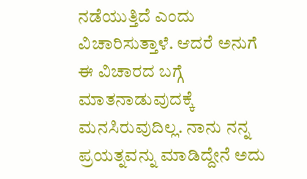ನಡೆಯುತ್ತಿದೆ ಎಂದು ವಿಚಾರಿಸುತ್ತಾಳೆ. ಆದರೆ ಅನುಗೆ ಈ ವಿಚಾರದ ಬಗ್ಗೆ ಮಾತನಾಡುವುದಕ್ಕೆ ಮನಸಿರುವುದಿಲ್ಲ. ನಾನು ನನ್ನ ಪ್ರಯತ್ನವನ್ನು ಮಾಡಿದ್ದೇನೆ ಅದು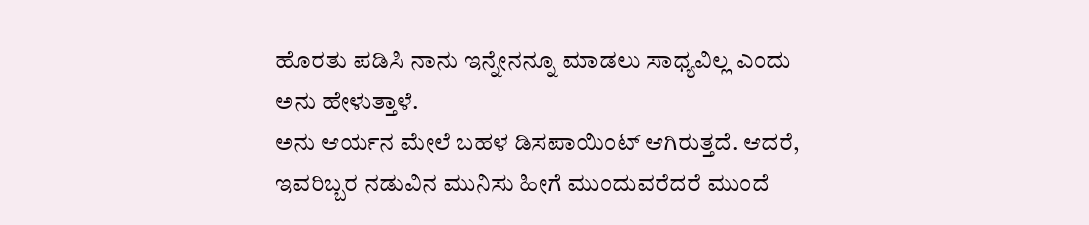ಹೊರತು ಪಡಿಸಿ ನಾನು ಇನ್ನೇನನ್ನೂ ಮಾಡಲು ಸಾಧ್ಯವಿಲ್ಲ ಎಂದು ಅನು ಹೇಳುತ್ತಾಳೆ.
ಅನು ಆರ್ಯನ ಮೇಲೆ ಬಹಳ ಡಿಸಪಾಯಿಂಟ್ ಆಗಿರುತ್ತದೆ. ಆದರೆ, ಇವರಿಬ್ಬರ ನಡುವಿನ ಮುನಿಸು ಹೀಗೆ ಮುಂದುವರೆದರೆ ಮುಂದೆ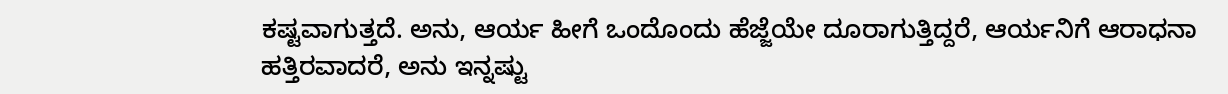ಕಷ್ಟವಾಗುತ್ತದೆ. ಅನು, ಆರ್ಯ ಹೀಗೆ ಒಂದೊಂದು ಹೆಜ್ಜೆಯೇ ದೂರಾಗುತ್ತಿದ್ದರೆ, ಆರ್ಯನಿಗೆ ಆರಾಧನಾ ಹತ್ತಿರವಾದರೆ, ಅನು ಇನ್ನಷ್ಟು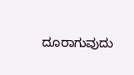ದೂರಾಗುವುದು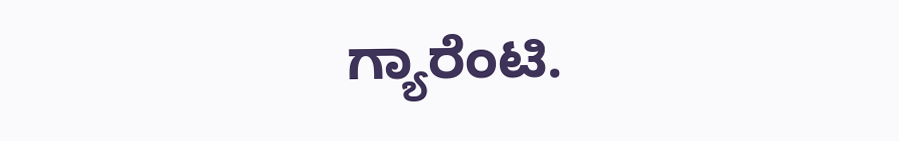ಗ್ಯಾರೆಂಟಿ.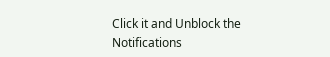Click it and Unblock the Notifications